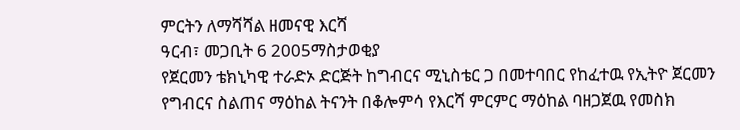ምርትን ለማሻሻል ዘመናዊ እርሻ
ዓርብ፣ መጋቢት 6 2005ማስታወቂያ
የጀርመን ቴክኒካዊ ተራድኦ ድርጅት ከግብርና ሚኒስቴር ጋ በመተባበር የከፈተዉ የኢትዮ ጀርመን የግብርና ስልጠና ማዕከል ትናንት በቆሎምሳ የእርሻ ምርምር ማዕከል ባዘጋጀዉ የመስክ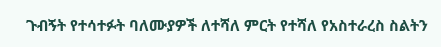ጉብኝት የተሳተፉት ባለሙያዎች ለተሻለ ምርት የተሻለ የአስተራረስ ስልትን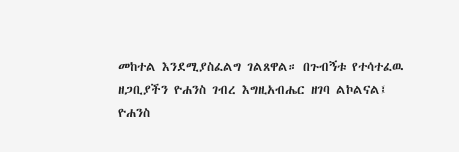መከተል እንደሚያስፈልግ ገልጸዋል። በጉብኝቱ የተሳተፈዉ ዘጋቢያችን ዮሐንስ ገብረ እግዚአብሔር ዘገባ ልኮልናል፤
ዮሐንስ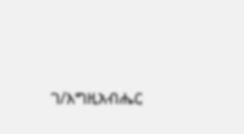ገ/እግዚአብሔር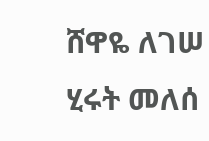ሸዋዬ ለገሠ
ሂሩት መለሰ